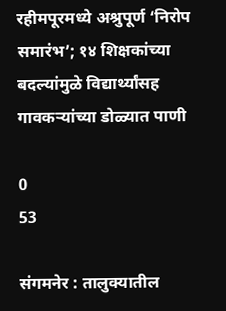रहीमपूरमध्ये अश्रुपूर्ण ‘निरोप समारंभ’; १४ शिक्षकांच्या बदल्यांमुळे विद्यार्थ्यांसह गावकऱ्यांच्या डोळ्यात पाणी

0
53

संगमनेर : तालुक्यातील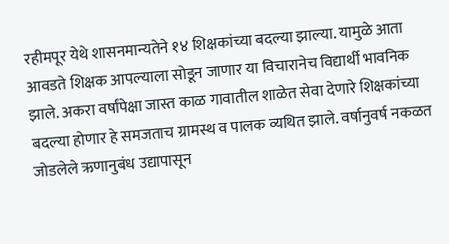रहीमपूर येथे शासनमान्यतेने १४ शिक्षकांच्या बदल्या झाल्या. यामुळे आता आवडते शिक्षक आपल्याला सोडून जाणार या विचारानेच विद्यार्थी भावनिक झाले. अकरा वर्षांपेक्षा जास्त काळ गावातील शाळेत सेवा देणारे शिक्षकांच्या बदल्या होणार हे समजताच ग्रामस्थ व पालक व्यथित झाले. वर्षानुवर्ष नकळत जोडलेले ऋणानुबंध उद्यापासून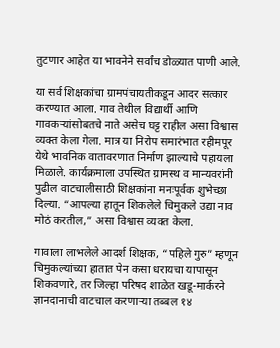तुटणार आहेत या भावनेने सर्वांच डोळ्यात पाणी आले.

या सर्व शिक्षकांचा ग्रामपंचायतीकडून आदर सत्कार करण्यात आला. गाव तेथील विद्यार्थी आणि गावकर्‍यांसोबतचे नाते असेच घट्ट राहील असा विश्वास व्यक्त केला गेला. मात्र या निरोप समारंभात रहीमपूर येथे भावनिक वातावरणात निर्माण झाल्याचे पहायला मिळाले. कार्यक्रमाला उपस्थित ग्रामस्थ व मान्यवरांनी पुढील वाटचालीसाठी शिक्षकांना मनःपूर्वक शुभेच्छा दिल्या. “आपल्या हातून शिकलेले चिमुकले उद्या नाव मोठं करतील,” असा विश्वास व्यक्त केला.

गावाला लाभलेले आदर्श शिक्षक, “पहिले गुरु” म्हणून चिमुकल्यांच्या हातात पेन कसा धरायचा यापासून शिकवणारे, तर जिल्हा परिषद शाळेत खडू-मार्करने ज्ञानदानाची वाटचाल करणाऱ्या तब्बल १४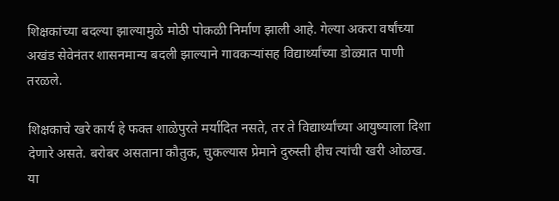शिक्षकांच्या बदल्या झाल्यामुळे मोठी पोकळी निर्माण झाली आहे. गेल्या अकरा वर्षांच्या अखंड सेवेनंतर शासनमान्य बदली झाल्याने गावकऱ्यांसह विद्यार्थ्यांच्या डोळ्यात पाणी तरळले.

शिक्षकाचे खरे कार्य हे फक्त शाळेपुरते मर्यादित नसते, तर ते विद्यार्थ्यांच्या आयुष्याला दिशा देणारे असते. बरोबर असताना कौतुक, चुकल्यास प्रेमाने दुरुस्ती हीच त्यांची खरी ओळख. या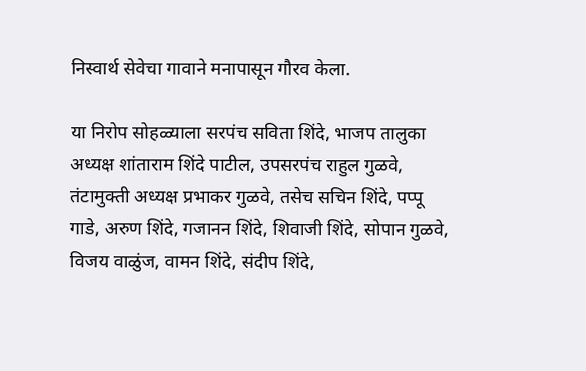निस्वार्थ सेवेचा गावाने मनापासून गौरव केला.

या निरोप सोहळ्याला सरपंच सविता शिंदे, भाजप तालुका अध्यक्ष शांताराम शिंदे पाटील, उपसरपंच राहुल गुळवे, तंटामुक्ती अध्यक्ष प्रभाकर गुळवे, तसेच सचिन शिंदे, पप्पू गाडे, अरुण शिंदे, गजानन शिंदे, शिवाजी शिंदे, सोपान गुळवे, विजय वाळुंज, वामन शिंदे, संदीप शिंदे,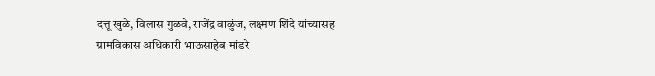दत्तू खुळे, विलास गुळवे, राजेंद्र वाळुंज, लक्ष्मण शिंदे यांच्यासह ग्रामविकास अधिकारी भाऊसाहेब मांडरे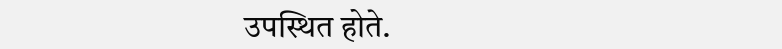उपस्थित होते.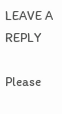LEAVE A REPLY

Please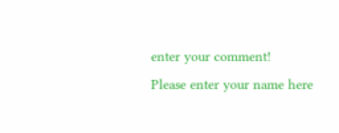enter your comment!
Please enter your name here